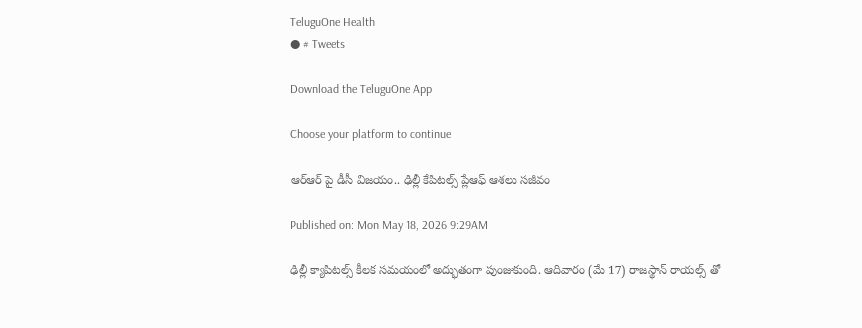TeluguOne Health
● # Tweets

Download the TeluguOne App

Choose your platform to continue

ఆర్ఆర్ పై డీసీ విజయం.. ఢిల్లీ కేపిటల్స్ ప్లేఆఫ్ ఆశలు సజీవం

Published on: Mon May 18, 2026 9:29AM

ఢిల్లీ క్యాపిటల్స్ కీలక సమయంలో అద్భుతంగా పుంజుకుంది. ఆదివారం (మే 17) రాజస్థాన్ రాయల్స్ తో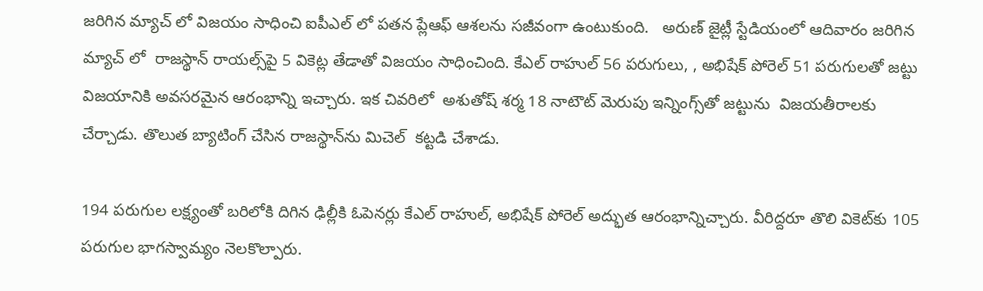జరిగిన మ్యాచ్ లో విజయం సాధించి ఐపీఎల్ లో పతన ప్లేఆఫ్ ఆశలను సజీవంగా ఉంటుకుంది.   అరుణ్ జైట్లీ స్టేడియంలో ఆదివారం జరిగిన మ్యాచ్ లో  రాజస్థాన్ రాయల్స్‌పై 5 వికెట్ల తేడాతో విజయం సాధించింది. కేఎల్ రాహుల్ 56 పరుగులు, , అభిషేక్ పోరెల్ 51 పరుగులతో జట్టు విజయానికి అవసరమైన ఆరంభాన్ని ఇచ్చారు. ఇక చివరిలో  అశుతోష్ శర్మ 18 నాటౌట్ మెరుపు ఇన్నింగ్స్‌తో జట్టును  విజయతీరాలకు చేర్చాడు. తొలుత బ్యాటింగ్ చేసిన రాజస్థాన్‌ను మిచెల్  కట్టడి చేశాడు.

194 పరుగుల లక్ష్యంతో బరిలోకి దిగిన ఢిల్లీకి ఓపెనర్లు కేఎల్ రాహుల్, అభిషేక్ పోరెల్ అద్భుత ఆరంభాన్నిచ్చారు. వీరిద్దరూ తొలి వికెట్‌కు 105 పరుగుల భాగస్వామ్యం నెలకొల్పారు.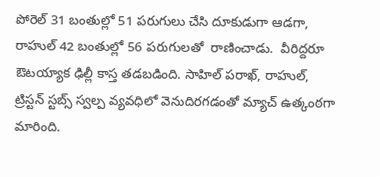పోరెల్ 31 బంతుల్లో 51 పరుగులు చేసి దూకుడుగా ఆడగా, రాహుల్ 42 బంతుల్లో 56 పరుగులతో  రాణించాడు.  వీరిద్దరూ ఔటయ్యాక ఢిల్లీ కాస్త తడబడింది. సాహిల్ పరాఖ్, రాహుల్, ట్రిస్టన్ స్టబ్స్ స్వల్ప వ్యవధిలో వెనుదిరగడంతో మ్యాచ్ ఉత్కంఠగా మారింది.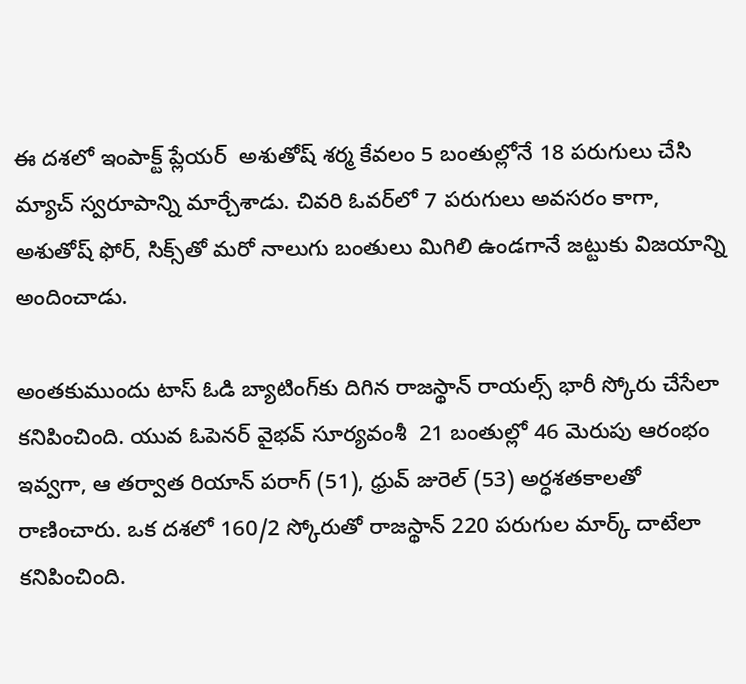ఈ దశలో ఇంపాక్ట్ ప్లేయర్‌  అశుతోష్ శర్మ కేవలం 5 బంతుల్లోనే 18 పరుగులు చేసి మ్యాచ్ స్వరూపాన్ని మార్చేశాడు. చివరి ఓవర్‌లో 7 పరుగులు అవసరం కాగా, అశుతోష్ ఫోర్, సిక్స్‌తో మరో నాలుగు బంతులు మిగిలి ఉండగానే జట్టుకు విజయాన్ని అందించాడు.

అంతకుముందు టాస్ ఓడి బ్యాటింగ్‌కు దిగిన రాజస్థాన్ రాయల్స్ భారీ స్కోరు చేసేలా కనిపించింది. యువ ఓపెనర్ వైభవ్ సూర్యవంశీ  21 బంతుల్లో 46 మెరుపు ఆరంభం ఇవ్వగా, ఆ తర్వాత రియాన్ పరాగ్ (51), ధ్రువ్ జురెల్ (53) అర్ధశతకాలతో రాణించారు. ఒక దశలో 160/2 స్కోరుతో రాజస్థాన్ 220 పరుగుల మార్క్ దాటేలా కనిపించింది.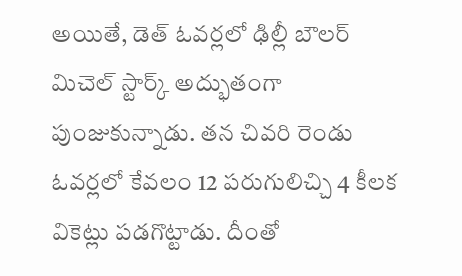అయితే, డెత్ ఓవర్లలో ఢిల్లీ బౌలర్ మిచెల్ స్టార్క్ అద్భుతంగా పుంజుకున్నాడు. తన చివరి రెండు ఓవర్లలో కేవలం 12 పరుగులిచ్చి 4 కీలక వికెట్లు పడగొట్టాడు. దీంతో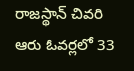రాజస్థాన్ చివరి ఆరు ఓవర్లలో 33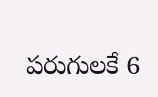పరుగులకే 6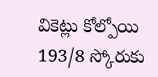వికెట్లు కోల్పోయి 193/8 స్కోరుకు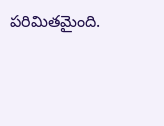పరిమితమైంది.